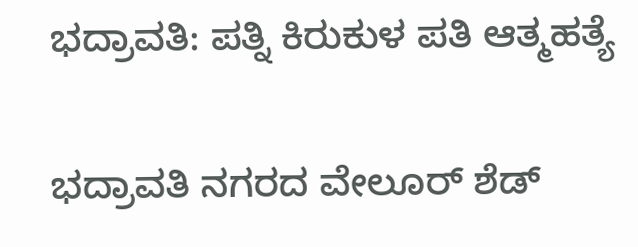ಭದ್ರಾವತಿ: ಪತ್ನಿ ಕಿರುಕುಳ ಪತಿ ಆತ್ಮಹತ್ಯೆ

ಭದ್ರಾವತಿ ನಗರದ ವೇಲೂರ್ ಶೆಡ್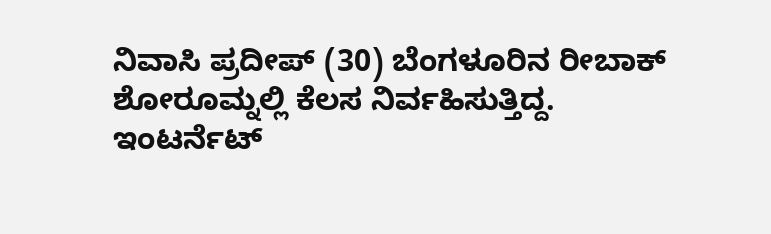ನಿವಾಸಿ ಪ್ರದೀಪ್ (30) ಬೆಂಗಳೂರಿನ ರೀಬಾಕ್ ಶೋರೂಮ್ನಲ್ಲಿ ಕೆಲಸ ನಿರ್ವಹಿಸುತ್ತಿದ್ದ. ಇಂಟರ್ನೆಟ್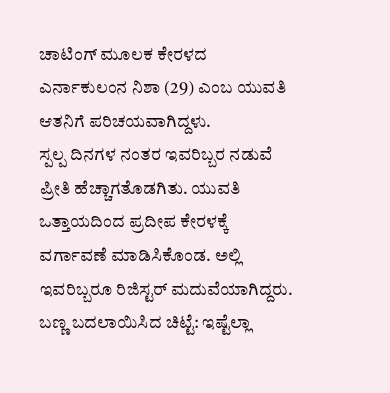ಚಾಟಿಂಗ್ ಮೂಲಕ ಕೇರಳದ ಎರ್ನಾಕುಲಂನ ನಿಶಾ (29) ಎಂಬ ಯುವತಿ ಆತನಿಗೆ ಪರಿಚಯವಾಗಿದ್ದಳು.
ಸ್ಪಲ್ಪ ದಿನಗಳ ನಂತರ ಇವರಿಬ್ಬರ ನಡುವೆ ಪ್ರೀತಿ ಹೆಚ್ಚಾಗತೊಡಗಿತು. ಯುವತಿ ಒತ್ತಾಯದಿಂದ ಪ್ರದೀಪ ಕೇರಳಕ್ಕೆ ವರ್ಗಾವಣೆ ಮಾಡಿಸಿಕೊಂಡ. ಅಲ್ಲಿ ಇವರಿಬ್ಬರೂ ರಿಜಿಸ್ಟರ್ ಮದುವೆಯಾಗಿದ್ದರು.
ಬಣ್ಣ ಬದಲಾಯಿಸಿದ ಚಿಟ್ಟೆ: ಇಷ್ಟೆಲ್ಲಾ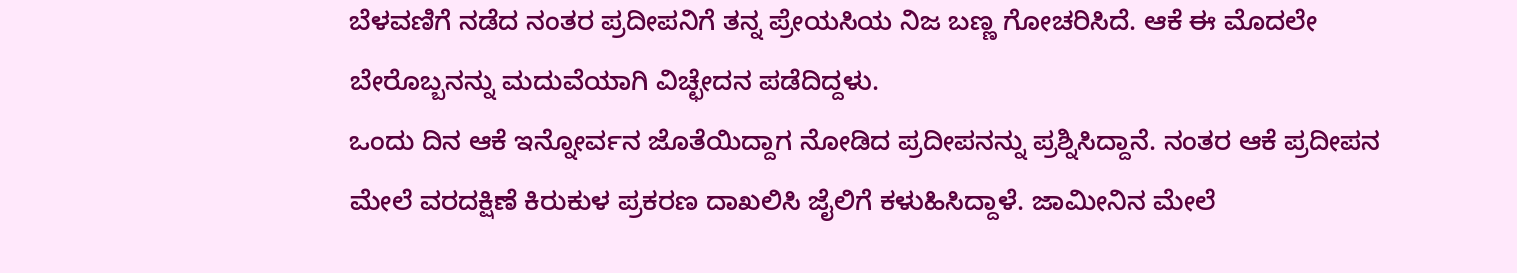ಬೆಳವಣಿಗೆ ನಡೆದ ನಂತರ ಪ್ರದೀಪನಿಗೆ ತನ್ನ ಪ್ರೇಯಸಿಯ ನಿಜ ಬಣ್ಣ ಗೋಚರಿಸಿದೆ. ಆಕೆ ಈ ಮೊದಲೇ ಬೇರೊಬ್ಬನನ್ನು ಮದುವೆಯಾಗಿ ವಿಚ್ಛೇದನ ಪಡೆದಿದ್ದಳು.
ಒಂದು ದಿನ ಆಕೆ ಇನ್ನೋರ್ವನ ಜೊತೆಯಿದ್ದಾಗ ನೋಡಿದ ಪ್ರದೀಪನನ್ನು ಪ್ರಶ್ನಿಸಿದ್ದಾನೆ. ನಂತರ ಆಕೆ ಪ್ರದೀಪನ ಮೇಲೆ ವರದಕ್ಷಿಣೆ ಕಿರುಕುಳ ಪ್ರಕರಣ ದಾಖಲಿಸಿ ಜೈಲಿಗೆ ಕಳುಹಿಸಿದ್ದಾಳೆ. ಜಾಮೀನಿನ ಮೇಲೆ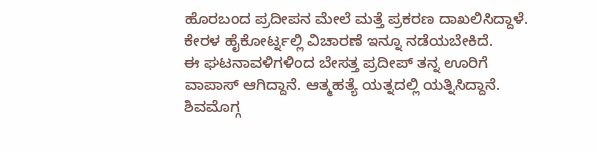ಹೊರಬಂದ ಪ್ರದೀಪನ ಮೇಲೆ ಮತ್ತೆ ಪ್ರಕರಣ ದಾಖಲಿಸಿದ್ದಾಳೆ. ಕೇರಳ ಹೈಕೋರ್ಟ್ನಲ್ಲಿ ವಿಚಾರಣೆ ಇನ್ನೂ ನಡೆಯಬೇಕಿದೆ.
ಈ ಘಟನಾವಳಿಗಳಿಂದ ಬೇಸತ್ತ ಪ್ರದೀಪ್ ತನ್ನ ಊರಿಗೆ ವಾಪಾಸ್ ಆಗಿದ್ದಾನೆ. ಆತ್ಮಹತ್ಯೆ ಯತ್ನದಲ್ಲಿ ಯತ್ನಿಸಿದ್ದಾನೆ. ಶಿವಮೊಗ್ಗ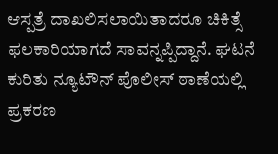ಆಸ್ಪತ್ರೆ ದಾಖಲಿಸಲಾಯಿತಾದರೂ ಚಿಕಿತ್ಸೆ ಫಲಕಾರಿಯಾಗದೆ ಸಾವನ್ನಪ್ಪಿದ್ದಾನೆ. ಘಟನೆ ಕುರಿತು ನ್ಯೂಟೌನ್ ಪೊಲೀಸ್ ಠಾಣೆಯಲ್ಲಿ ಪ್ರಕರಣ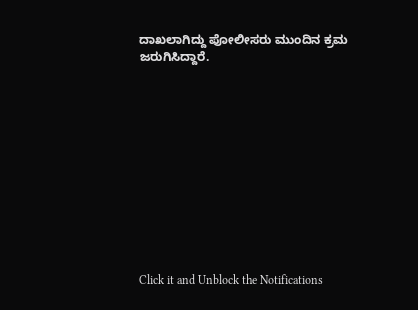ದಾಖಲಾಗಿದ್ದು ಪೋಲೀಸರು ಮುಂದಿನ ಕ್ರಮ ಜರುಗಿಸಿದ್ದಾರೆ.












Click it and Unblock the Notifications